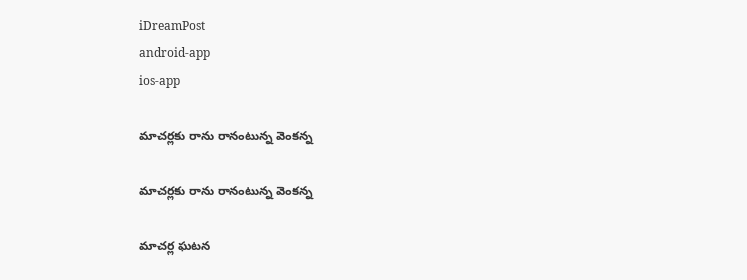iDreamPost
android-app
ios-app

మాచర్లకు రాను రానంటున్న వెంకన్న

మాచర్లకు రాను రానంటున్న వెంకన్న

మాచర్ల ఘటన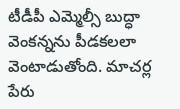టీడీపీ ఎమ్మెల్సీ బుద్ధా వెంకన్నను పీడకలలా వెంటాడుతోంది. మాచర్ల పేరు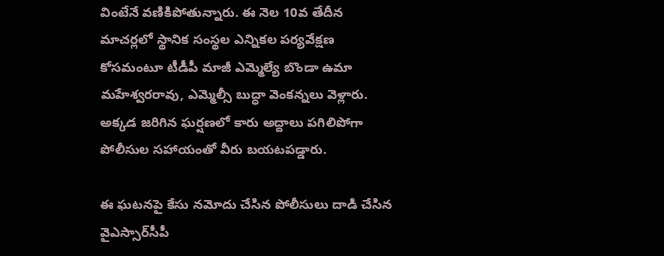వింటేనే వణికిపోతున్నారు. ఈ నెల 10వ తేదీన మాచర్లలో స్థానిక సంస్థల ఎన్నికల పర్యవేక్షణ కోసమంటూ టీడీపీ మాజీ ఎమ్మెల్యే బొండా ఉమా మహేశ్వరరావు, ఎమ్మెల్సీ బుద్ధా వెంకన్నలు వెళ్లారు. అక్కడ జరిగిన ఘర్షణలో కారు అద్దాలు పగిలిపోగా పోలీసుల సహాయంతో వీరు బయటపడ్డారు.

ఈ ఘటనపై కేసు నమోదు చేసిన పోలీసులు దాడి చేసిన వైఎస్సార్‌సీపీ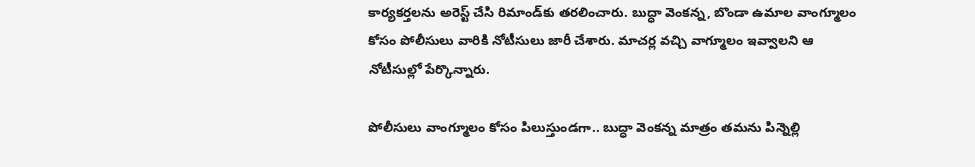కార్యకర్తలను అరెస్ట్‌ చేసి రిమాండ్‌కు తరలించారు. బుద్ధా వెంకన్న, బొండా ఉమాల వాంగ్మూలం కోసం పోలీసులు వారికి నోటీసులు జారీ చేశారు. మాచర్ల వచ్చి వాగ్మూలం ఇవ్వాలని ఆ నోటీసుల్లో పేర్కొన్నారు.

పోలీసులు వాంగ్మూలం కోసం పిలుస్తుండగా.. బుద్ధా వెంకన్న మాత్రం తమను పిన్నెల్లి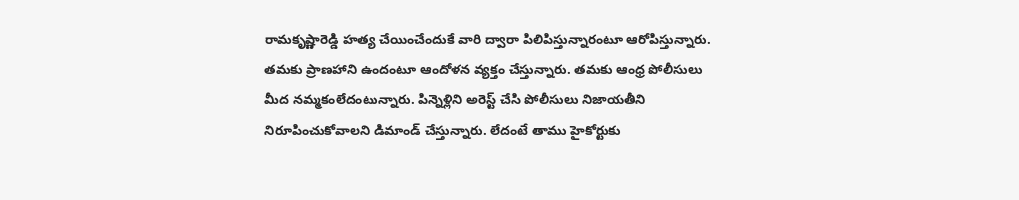రామకృష్ణారెడ్డి హత్య చేయించేందుకే వారి ద్వారా పిలిపిస్తున్నారంటూ ఆరోపిస్తున్నారు. తమకు ప్రాణహాని ఉందంటూ ఆందోళన వ్యక్తం చేస్తున్నారు. తమకు ఆంధ్ర పోలీసులు మీద నమ్మకంలేదంటున్నారు. పిన్నెళ్లిని అరెస్ట్‌ చేసి పోలీసులు నిజాయతీని నిరూపించుకోవాలని డిమాండ్‌ చేస్తున్నారు. లేదంటే తాము హైకోర్టుకు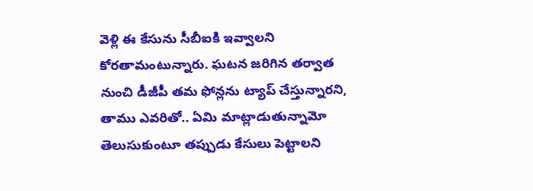వెళ్లి ఈ కేసును సీబీఐకి ఇవ్వాలని కోరతామంటున్నారు. ఘటన జరిగిన తర్వాత నుంచి డీజీపీ తమ ఫోన్లను ట్యాప్‌ చేస్తున్నారని, తాము ఎవరితో.. ఏమి మాట్లాడుతున్నామో తెలుసుకుంటూ తప్పుడు కేసులు పెట్టాలని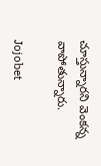చూస్తున్నారని వెంకన్న వాపోతున్నారు.

Jojobet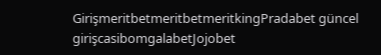GirişmeritbetmeritbetmeritkingPradabet güncel girişcasibomgalabetJojobet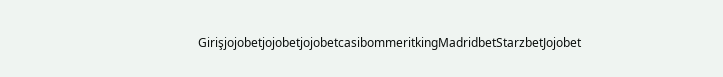GirişjojobetjojobetjojobetcasibommeritkingMadridbetStarzbetJojobet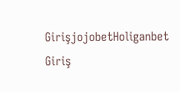GirişjojobetHoliganbet Giriş